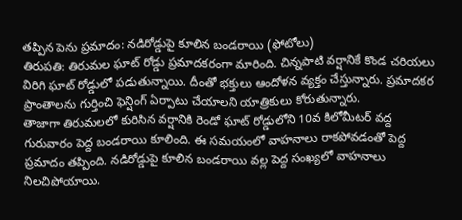తప్పిన పెను ప్రమాదం: నడిరోడ్డుపై కూలిన బండరాయి (ఫోటోలు)
తిరుపతి: తిరుమల ఘాట్ రోడ్డు ప్రమాదకరంగా మారింది. చిన్నపాటి వర్షానికే కొండ చరియలు విరిగి ఘాట్ రోడ్డులో పడుతున్నాయి. దీంతో భక్తులు ఆందోళన వ్యక్తం చేస్తున్నారు. ప్రమాదకర ప్రాంతాలను గుర్తించి ఫెన్షింగ్ ఏర్పాటు చేయాలని యాత్రికులు కోరుతున్నారు.
తాజాగా తిరుమలలో కురిసిన వర్షానికి రెండో ఘాట్ రోడ్డులోని 10వ కిలోమీటర్ వద్ద గురువారం పెద్ద బండరాయి కూలింది. ఈ సమయంలో వాహనాలు రాకపోవడంతో పెద్ద ప్రమాదం తప్పింది. నడిరోడ్డుపై కూలిన బండరాయి వల్ల పెద్ద సంఖ్యలో వాహనాలు నిలచిపోయాయి.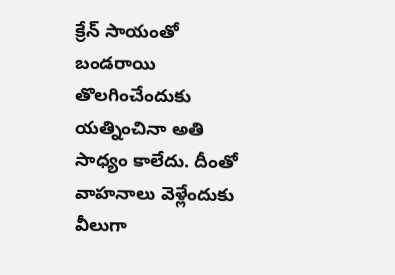క్రేన్ సాయంతో బండరాయి తొలగించేందుకు యత్నించినా అతి సాధ్యం కాలేదు. దీంతో వాహనాలు వెళ్లేందుకు వీలుగా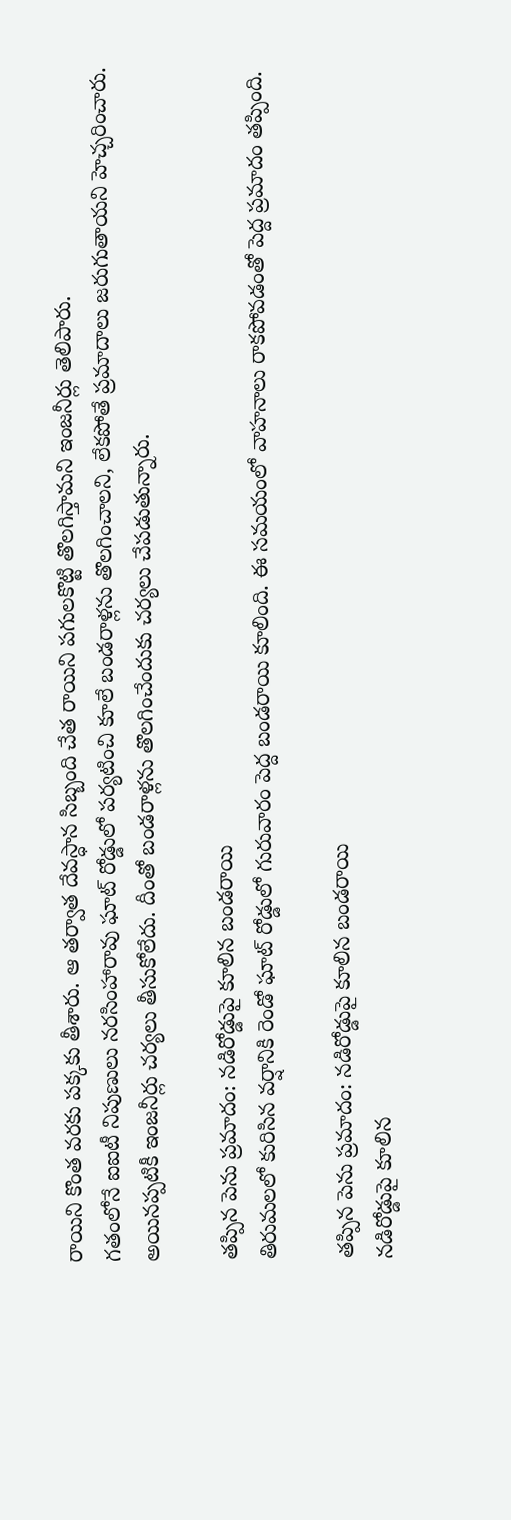రాయిని కొంత వరకు పక్కకు తీశారు. ఆ తర్వాత దేవస్ధాన సిబ్బంది చేత రాయిని పగులకొట్టి తొలగిస్తామని ఇంజనీర్లు తెలిపారు.
గతంలోనే ఐఐటీ నిపుణులు నరసింహారావు ఘాట్ రోడ్డులో పర్యటించి కూలే బండరాళ్లను తొలగించాలని, లేకపోతే ప్రమాదాలు జరుగుతాయని హెచ్చరించారు. అయినప్పటికీ ఇంజనీర్లు చర్యలు తీసుకోలేదు. దీంతో బండరాళ్లను తొలగించేందుకు చర్యలు చేపడుతున్నారు.

తప్పిన పెను ప్రమాదం: నడిరోడ్డుపై కూలిన బండరాయి
తిరుమలలో కురిసిన వర్షానికి రెండో ఘాట్ రోడ్డులో గురువారం పెద్ద బండరాయి కూలింది. ఈ సమయంలో వాహనాలు రాకపోవడంతో పెద్ద ప్రమాదం తప్పింది.

తప్పిన పెను ప్రమాదం: నడిరోడ్డుపై కూలిన బండరాయి
నడిరోడ్డుపై కూలిన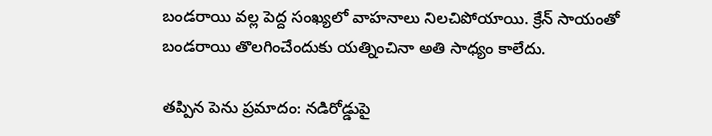బండరాయి వల్ల పెద్ద సంఖ్యలో వాహనాలు నిలచిపోయాయి. క్రేన్ సాయంతో బండరాయి తొలగించేందుకు యత్నించినా అతి సాధ్యం కాలేదు.

తప్పిన పెను ప్రమాదం: నడిరోడ్డుపై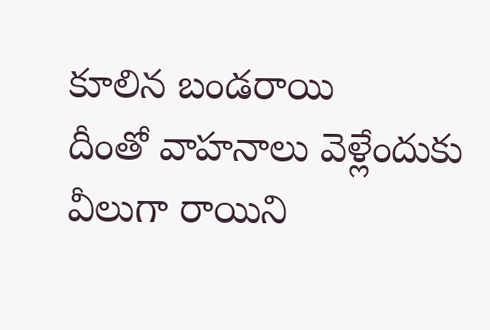కూలిన బండరాయి
దీంతో వాహనాలు వెళ్లేందుకు వీలుగా రాయిని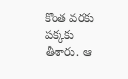కొంత వరకు పక్కకు తీశారు. ఆ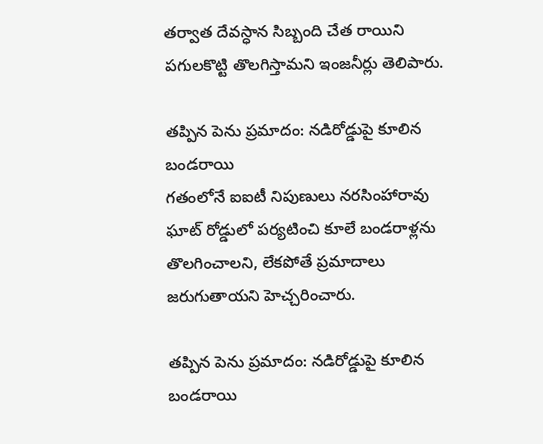తర్వాత దేవస్ధాన సిబ్బంది చేత రాయిని పగులకొట్టి తొలగిస్తామని ఇంజనీర్లు తెలిపారు.

తప్పిన పెను ప్రమాదం: నడిరోడ్డుపై కూలిన బండరాయి
గతంలోనే ఐఐటీ నిపుణులు నరసింహారావు ఘాట్ రోడ్డులో పర్యటించి కూలే బండరాళ్లను తొలగించాలని, లేకపోతే ప్రమాదాలు జరుగుతాయని హెచ్చరించారు.

తప్పిన పెను ప్రమాదం: నడిరోడ్డుపై కూలిన బండరాయి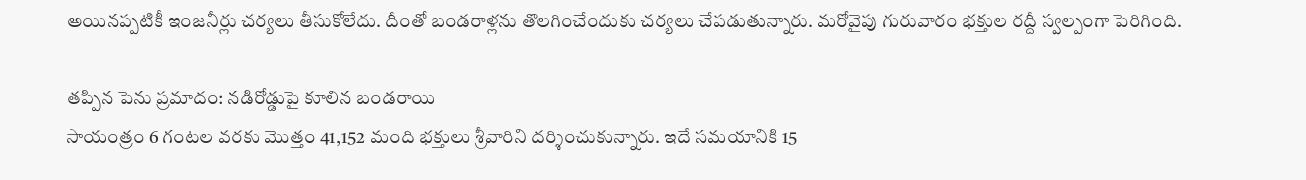అయినప్పటికీ ఇంజనీర్లు చర్యలు తీసుకోలేదు. దీంతో బండరాళ్లను తొలగించేందుకు చర్యలు చేపడుతున్నారు. మరోవైపు గురువారం భక్తుల రద్దీ స్వల్పంగా పెరిగింది.

తప్పిన పెను ప్రమాదం: నడిరోడ్డుపై కూలిన బండరాయి
సాయంత్రం 6 గంటల వరకు మొత్తం 41,152 మంది భక్తులు శ్రీవారిని దర్శించుకున్నారు. ఇదే సమయానికి 15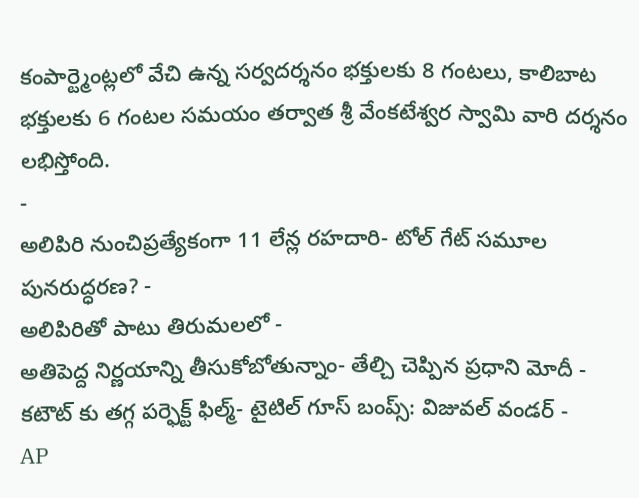కంపార్ట్మెంట్లలో వేచి ఉన్న సర్వదర్శనం భక్తులకు 8 గంటలు, కాలిబాట భక్తులకు 6 గంటల సమయం తర్వాత శ్రీ వేంకటేశ్వర స్వామి వారి దర్శనం లభిస్తోంది.
-
అలిపిరి నుంచిప్రత్యేకంగా 11 లేన్ల రహదారి- టోల్ గేట్ సమూల పునరుద్ధరణ? -
అలిపిరితో పాటు తిరుమలలో -
అతిపెద్ద నిర్ణయాన్ని తీసుకోబోతున్నాం- తేల్చి చెప్పిన ప్రధాని మోదీ -
కటౌట్ కు తగ్గ పర్ఫెక్ట్ ఫిల్మ్- టైటిల్ గూస్ బంప్స్: విజువల్ వండర్ -
AP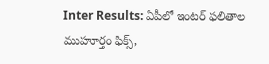Inter Results: ఏపీలో ఇంటర్ ఫలితాల ముహూర్తం ఫిక్స్,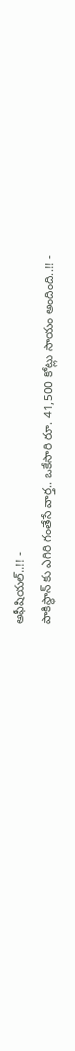అఫీషియల్..!! -
పాకిస్థాన్ కు ఎగిరి గంతేసే వార్త.. ఒకేసారి రూ. 41,500 కోట్లు సాయం అందింది..!! -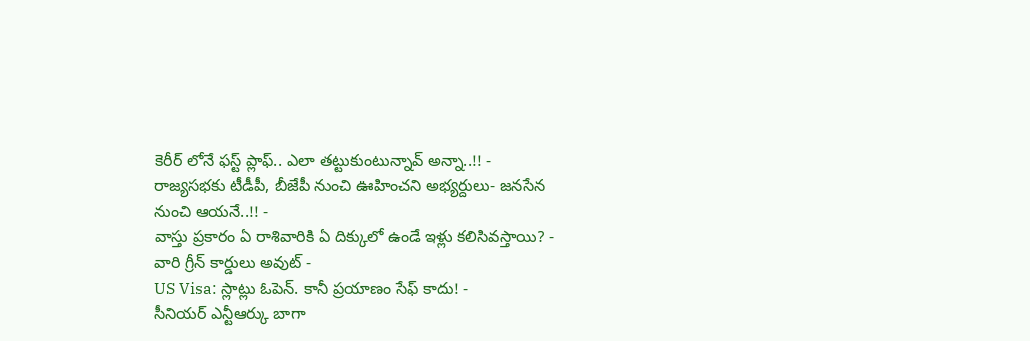కెరీర్ లోనే ఫస్ట్ ప్లాఫ్.. ఎలా తట్టుకుంటున్నావ్ అన్నా..!! -
రాజ్యసభకు టీడీపీ, బీజేపీ నుంచి ఊహించని అభ్యర్దులు- జనసేన నుంచి ఆయనే..!! -
వాస్తు ప్రకారం ఏ రాశివారికి ఏ దిక్కులో ఉండే ఇళ్లు కలిసివస్తాయి? -
వారి గ్రీన్ కార్డులు అవుట్ -
US Visa: స్లాట్లు ఓపెన్. కానీ ప్రయాణం సేఫ్ కాదు! -
సీనియర్ ఎన్టీఆర్కు బాగా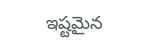ఇష్టమైన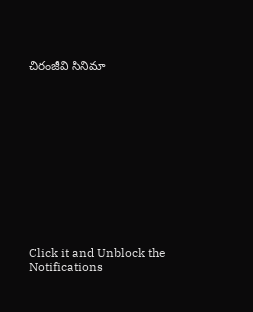చిరంజీవి సినిమా












Click it and Unblock the Notifications